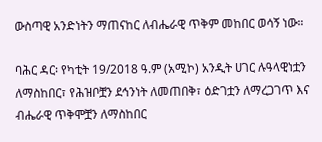ውስጣዊ አንድነትን ማጠናከር ለብሔራዊ ጥቅም መከበር ወሳኝ ነው።

ባሕር ዳር፡ የካቲት 19/2018 ዓ.ም (አሚኮ) አንዲት ሀገር ሉዓላዊነቷን ለማስከበር፣ የሕዝቦቿን ደኅንነት ለመጠበቅ፣ ዕድገቷን ለማረጋገጥ እና ብሔራዊ ጥቅሞቿን ለማስከበር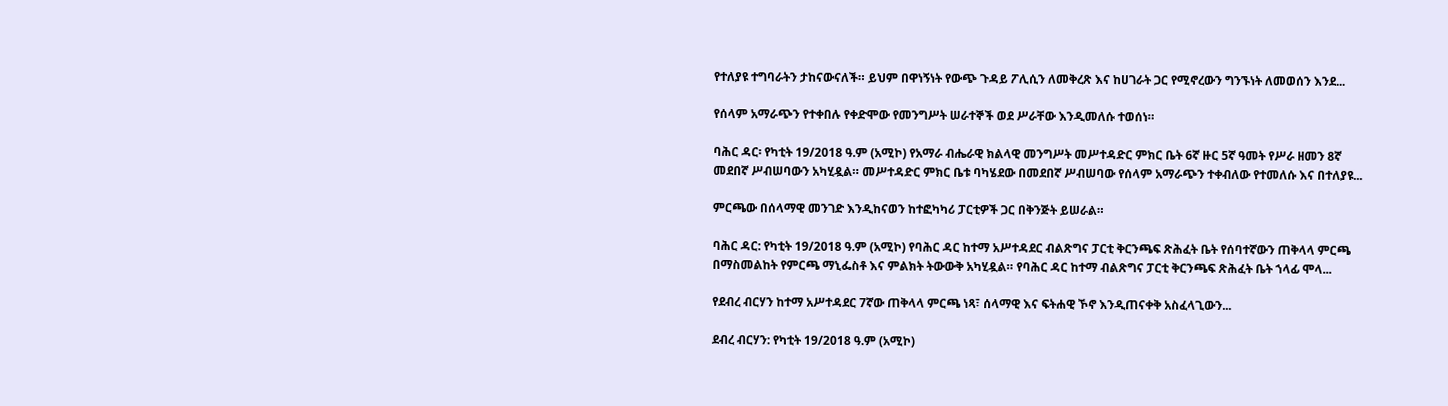የተለያዩ ተግባራትን ታከናውናለች። ይህም በዋነኝነት የውጭ ጉዳይ ፖሊሲን ለመቅረጽ እና ከሀገራት ጋር የሚኖረውን ግንኙነት ለመወሰን እንደ...

የሰላም አማራጭን የተቀበሉ የቀድሞው የመንግሥት ሠራተኞች ወደ ሥራቸው እንዲመለሱ ተወሰነ።

ባሕር ዳር፡ የካቲት 19/2018 ዓ.ም (አሚኮ) የአማራ ብሔራዊ ክልላዊ መንግሥት መሥተዳድር ምክር ቤት 6ኛ ዙር 5ኛ ዓመት የሥራ ዘመን 8ኛ መደበኛ ሥብሠባውን አካሂዷል። መሥተዳድር ምክር ቤቱ ባካሄደው በመደበኛ ሥብሠባው የሰላም አማራጭን ተቀብለው የተመለሱ እና በተለያዩ...

ምርጫው በሰላማዊ መንገድ እንዲከናወን ከተፎካካሪ ፓርቲዎች ጋር በቅንጅት ይሠራል።

ባሕር ዳር: የካቲት 19/2018 ዓ.ም (አሚኮ) የባሕር ዳር ከተማ አሥተዳደር ብልጽግና ፓርቲ ቅርንጫፍ ጽሕፈት ቤት የሰባተኛውን ጠቅላላ ምርጫ በማስመልከት የምርጫ ማኒፌስቶ እና ምልክት ትውውቅ አካሂዷል። የባሕር ዳር ከተማ ብልጽግና ፓርቲ ቅርንጫፍ ጽሕፈት ቤት ኀላፊ ሞላ...

የደብረ ብርሃን ከተማ አሥተዳደር 7ኛው ጠቅላላ ምርጫ ነጻ፣ ሰላማዊ እና ፍትሐዊ ኾኖ እንዲጠናቀቅ አስፈላጊውን...

ደብረ ብርሃን: የካቲት 19/2018 ዓ.ም (አሚኮ)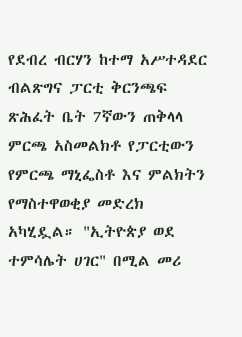የደብረ ብርሃን ከተማ አሥተዳደር ብልጽግና ፓርቲ ቅርንጫፍ ጽሕፈት ቤት 7ኛውን ጠቅላላ ምርጫ አስመልክቶ የፓርቲውን የምርጫ ማኒፌስቶ እና ምልክትን የማስተዋወቂያ መድረክ አካሂዷል። "ኢትዮጵያ ወደ ተምሳሌት ሀገር" በሚል መሪ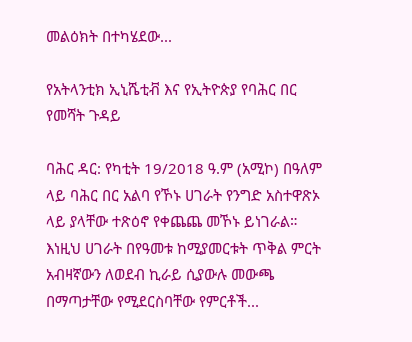መልዕክት በተካሄደው...

የአትላንቲክ ኢኒሼቲቭ እና የኢትዮጵያ የባሕር በር የመሻት ጉዳይ

ባሕር ዳር: የካቲት 19/2018 ዓ.ም (አሚኮ) በዓለም ላይ ባሕር በር አልባ የኾኑ ሀገራት የንግድ አስተዋጽኦ ላይ ያላቸው ተጽዕኖ የቀጨጨ መኾኑ ይነገራል። እነዚህ ሀገራት በየዓመቱ ከሚያመርቱት ጥቅል ምርት አብዛኛውን ለወደብ ኪራይ ሲያውሉ መውጫ በማጣታቸው የሚደርስባቸው የምርቶች...